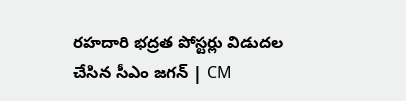రహదారి భద్రత పోస్టర్లు విడుదల చేసిన సీఎం జగన్‌ | CM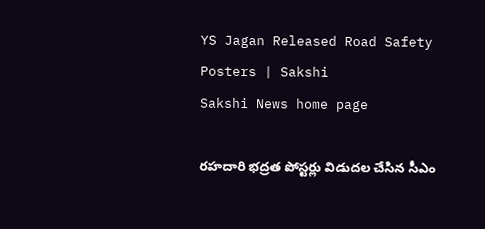YS Jagan Released Road Safety Posters | Sakshi
Sakshi News home page

రహదారి భద్రత పోస్టర్లు విడుదల చేసిన సీఎం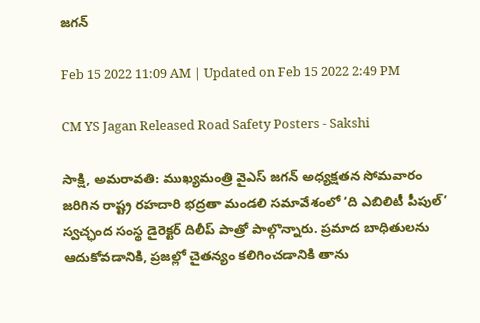జగన్‌

Feb 15 2022 11:09 AM | Updated on Feb 15 2022 2:49 PM

CM YS Jagan Released Road Safety Posters - Sakshi

సాక్షి, అమరావతి: ముఖ్యమంత్రి వైఎస్‌ జగన్‌ అధ్యక్షతన సోమవారం జరిగిన రాష్ట్ర రహదారి భద్రతా మండలి సమావేశంలో ‘ది ఎబిలిటీ పీపుల్‌’ స్వచ్ఛంద సంస్థ డైరెక్టర్‌ దిలీప్‌ పాత్రో పాల్గొన్నారు. ప్రమాద బాధితులను ఆదుకోవడానికి, ప్రజల్లో చైతన్యం కలిగించడానికి తాను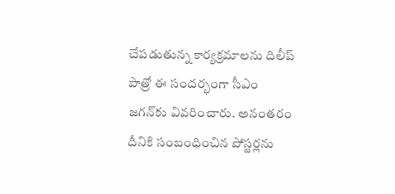చేపడుతున్న కార్యక్రమాలను దిలీప్‌ పాత్రో ఈ సందర్భంగా సీఎం జగన్‌కు వివరించారు. అనంతరం దీనికి సంబంధించిన పోస్టర్లను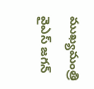ముఖ్యమంత్రి వైఎస్‌ జగన్‌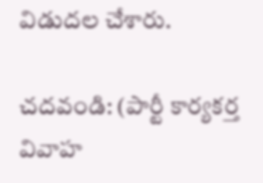విడుదల చేశారు.

చదవండి: (పార్టీ కార్యకర్త వివాహ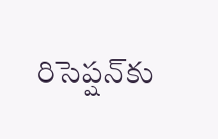రిసెప్షన్‌కు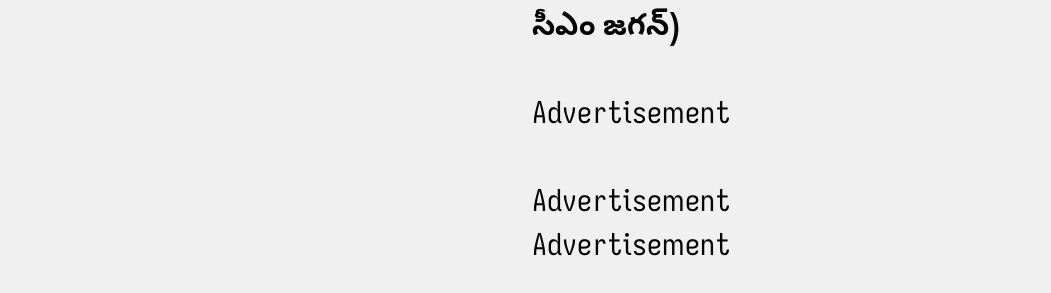సీఎం జగన్‌)

Advertisement

Advertisement
Advertisement